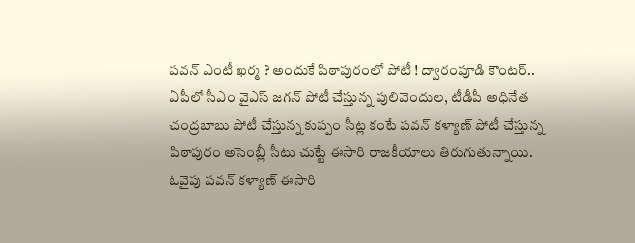పవన్ ఎంటీ ఖర్మ ? అందుకే పిఠాపురంలో పోటీ ! ద్వారంపూడి కౌంటర్..
ఏపీలో సీఎం వైఎస్ జగన్ పోటీ చేస్తున్న పులివెందుల, టీడీపీ అధినేత చంద్రబాబు పోటీ చేస్తున్న కుప్పం సీట్ల కంటే పవన్ కళ్యాణ్ పోటీ చేస్తున్న పిఠాపురం అసెంబ్లీ సీటు చుట్టే ఈసారి రాజకీయాలు తిరుగుతున్నాయి. ఓవైపు పవన్ కళ్యాణ్ ఈసారి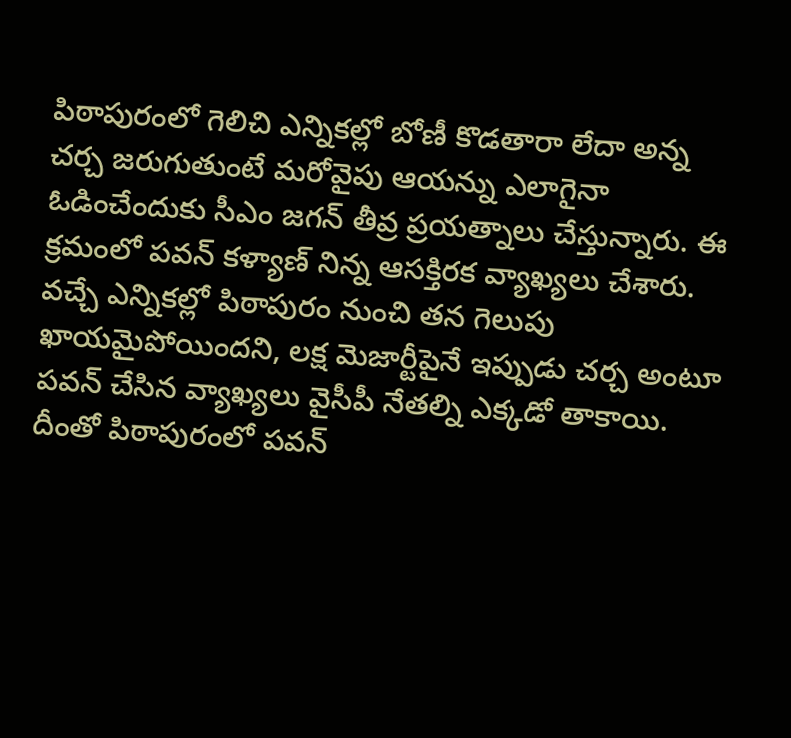పిఠాపురంలో గెలిచి ఎన్నికల్లో బోణీ కొడతారా లేదా అన్న చర్చ జరుగుతుంటే మరోవైపు ఆయన్ను ఎలాగైనా ఓడించేందుకు సీఎం జగన్ తీవ్ర ప్రయత్నాలు చేస్తున్నారు. ఈ క్రమంలో పవన్ కళ్యాణ్ నిన్న ఆసక్తిరక వ్యాఖ్యలు చేశారు.
వచ్చే ఎన్నికల్లో పిఠాపురం నుంచి తన గెలుపు ఖాయమైపోయిందని, లక్ష మెజార్టీపైనే ఇప్పుడు చర్చ అంటూ పవన్ చేసిన వ్యాఖ్యలు వైసీపీ నేతల్ని ఎక్కడో తాకాయి. దీంతో పిఠాపురంలో పవన్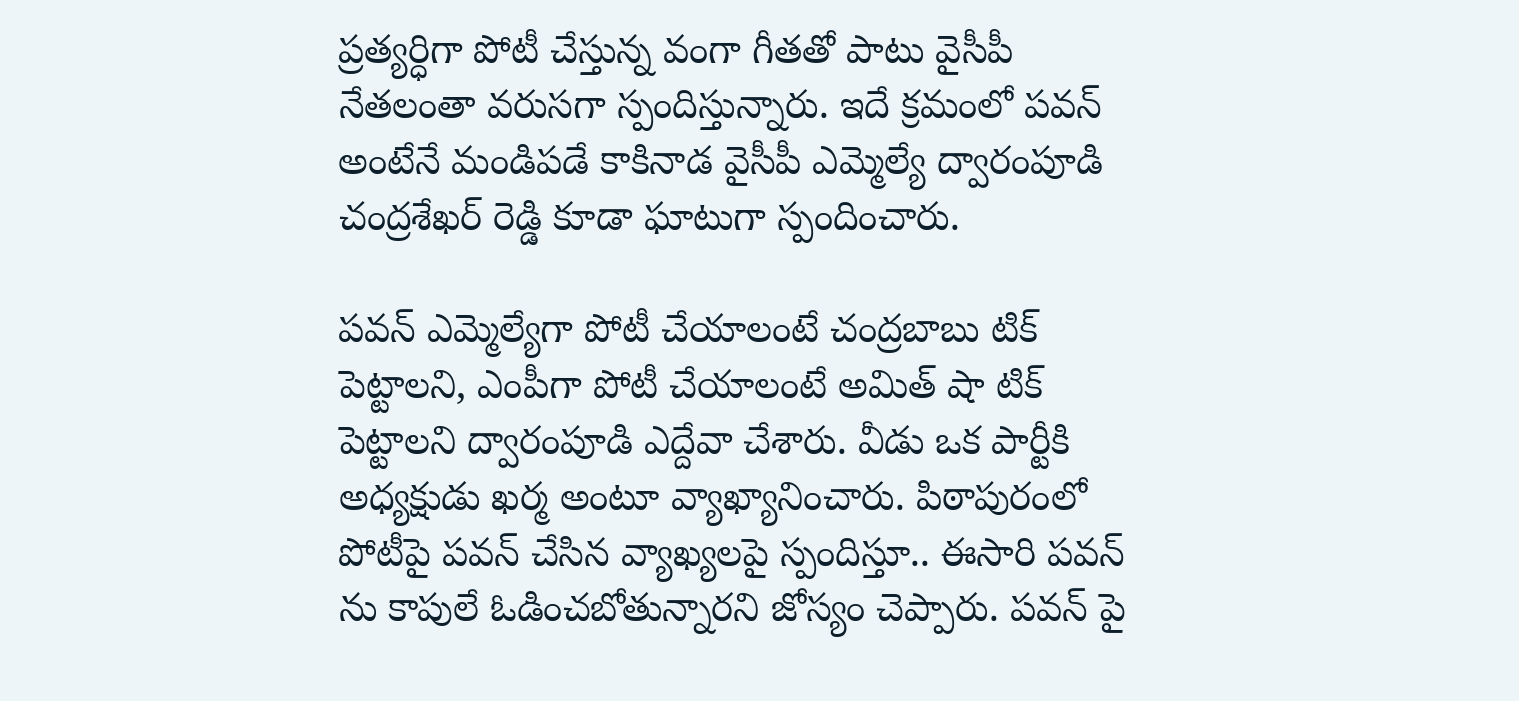ప్రత్యర్ధిగా పోటీ చేస్తున్న వంగా గీతతో పాటు వైసీపీ నేతలంతా వరుసగా స్పందిస్తున్నారు. ఇదే క్రమంలో పవన్ అంటేనే మండిపడే కాకినాడ వైసీపీ ఎమ్మెల్యే ద్వారంపూడి చంద్రశేఖర్ రెడ్డి కూడా ఘాటుగా స్పందించారు.

పవన్ ఎమ్మెల్యేగా పోటీ చేయాలంటే చంద్రబాబు టిక్ పెట్టాలని, ఎంపీగా పోటీ చేయాలంటే అమిత్ షా టిక్ పెట్టాలని ద్వారంపూడి ఎద్దేవా చేశారు. వీడు ఒక పార్టీకి అధ్యక్షుడు ఖర్మ అంటూ వ్యాఖ్యానించారు. పిఠాపురంలో పోటీపై పవన్ చేసిన వ్యాఖ్యలపై స్పందిస్తూ.. ఈసారి పవన్ ను కాపులే ఓడించబోతున్నారని జోస్యం చెప్పారు. పవన్ పై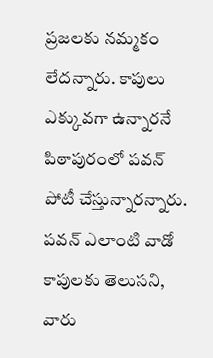ప్రజలకు నమ్మకం లేదన్నారు. కాపులు ఎక్కువగా ఉన్నారనే పిఠాపురంలో పవన్ పోటీ చేస్తున్నారన్నారు. పవన్ ఎలాంటి వాడో కాపులకు తెలుసని, వారు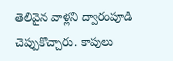తెలివైన వాళ్లని ద్వారంపూడి చెప్పుకొచ్చారు. కాపులు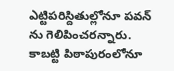ఎట్టిపరిస్దితుల్లోనూ పవన్ ను గెలిపించరన్నారు. కాబట్టి పిఠాపురంలోనూ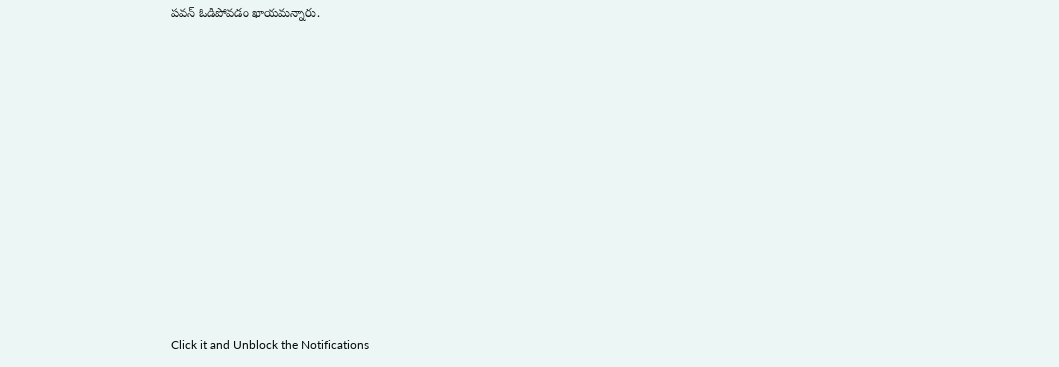పవన్ ఓడిపోవడం ఖాయమన్నారు.












Click it and Unblock the Notifications